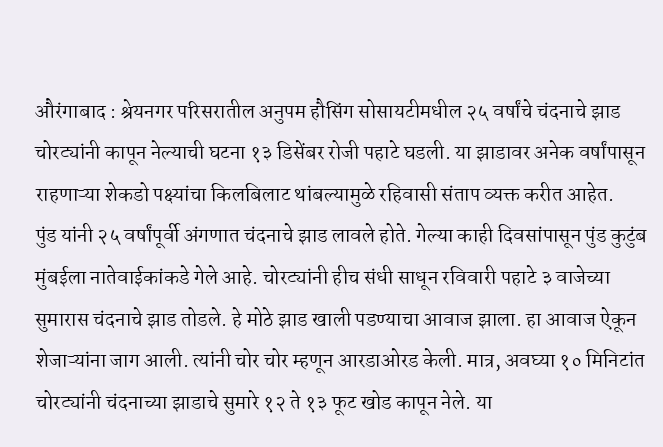औरंगाबाद : श्रेयनगर परिसरातील अनुपम हौसिंग सोसायटीमधील २५ वर्षांचे चंदनाचे झाड चोरट्यांनी कापून नेल्याची घटना १३ डिसेंबर रोजी पहाटे घडली. या झाडावर अनेक वर्षांपासून राहणाऱ्या शेकडो पक्ष्यांचा किलबिलाट थांबल्यामुळे रहिवासी संताप व्यक्त करीत आहेत.
पुंड यांनी २५ वर्षांपूर्वी अंगणात चंदनाचे झाड लावले होते. गेल्या काही दिवसांपासून पुंड कुटुंब मुंबईला नातेवाईकांकडे गेले आहे. चोरट्यांनी हीच संधी साधून रविवारी पहाटे ३ वाजेच्या सुमारास चंदनाचे झाड तोडले. हे मोठे झाड खाली पडण्याचा आवाज झाला. हा आवाज ऐकून शेजाऱ्यांना जाग आली. त्यांनी चोर चोर म्हणून आरडाओरड केली. मात्र, अवघ्या १० मिनिटांत चोरट्यांनी चंदनाच्या झाडाचे सुमारे १२ ते १३ फूट खोड कापून नेले. या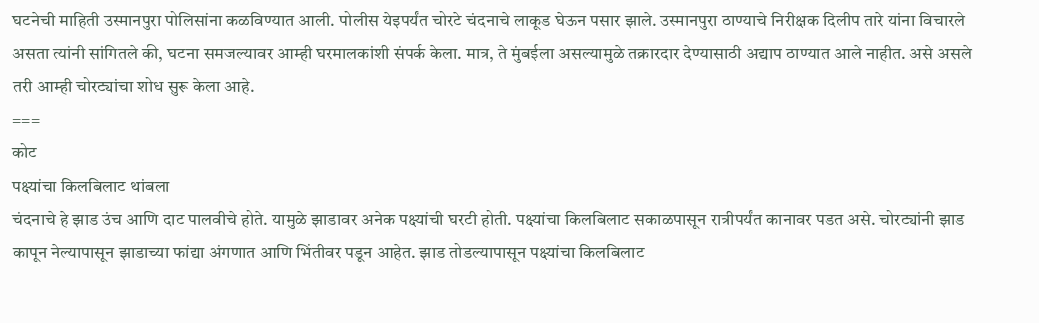घटनेची माहिती उस्मानपुरा पोलिसांना कळविण्यात आली. पोलीस येइपर्यंत चोरटे चंदनाचे लाकूड घेऊन पसार झाले. उस्मानपुरा ठाण्याचे निरीक्षक दिलीप तारे यांना विचारले असता त्यांनी सांगितले की, घटना समजल्यावर आम्ही घरमालकांशी संपर्क केला. मात्र, ते मुंबईला असल्यामुळे तक्रारदार देण्यासाठी अद्याप ठाण्यात आले नाहीत. असे असले तरी आम्ही चोरट्यांचा शोध सुरू केला आहे.
===
कोट
पक्ष्यांचा किलबिलाट थांबला
चंदनाचे हे झाड उंच आणि दाट पालवीचे होते. यामुळे झाडावर अनेक पक्ष्यांची घरटी होती. पक्ष्यांचा किलबिलाट सकाळपासून रात्रीपर्यंत कानावर पडत असे. चोरट्यांनी झाड कापून नेल्यापासून झाडाच्या फांद्या अंगणात आणि भिंतीवर पडून आहेत. झाड तोडल्यापासून पक्ष्यांचा किलबिलाट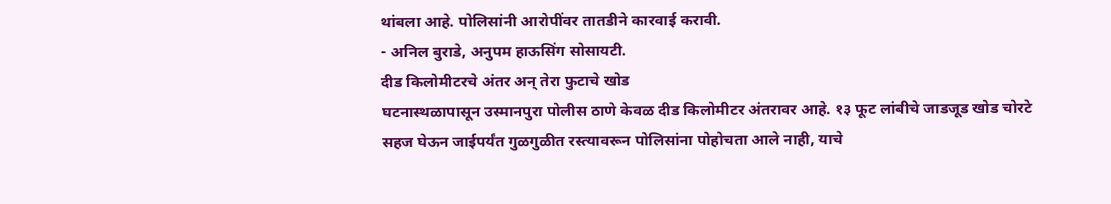थांबला आहे. पोलिसांनी आरोपींवर तातडीने कारवाई करावी.
- अनिल बुराडे, अनुपम हाऊसिंग सोसायटी.
दीड किलोमीटरचे अंतर अन् तेरा फुटाचे खोड
घटनास्थळापासून उस्मानपुरा पोलीस ठाणे केवळ दीड किलोमीटर अंतरावर आहे. १३ फूट लांबीचे जाडजूड खोड चोरटे सहज घेऊन जाईपर्यंत गुळगुळीत रस्त्यावरून पोलिसांना पोहोचता आले नाही, याचे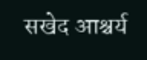सखेद आश्चर्य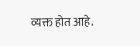व्यक्त होत आहे.